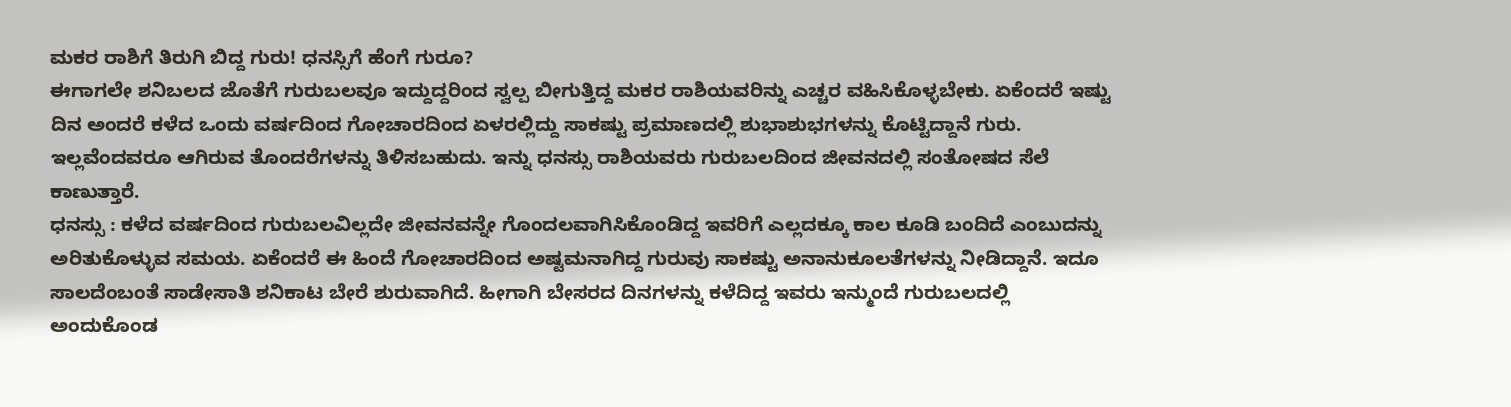ಮಕರ ರಾಶಿಗೆ ತಿರುಗಿ ಬಿದ್ದ ಗುರು! ಧನಸ್ಸಿಗೆ ಹೆಂಗೆ ಗುರೂ?
ಈಗಾಗಲೇ ಶನಿಬಲದ ಜೊತೆಗೆ ಗುರುಬಲವೂ ಇದ್ದುದ್ದರಿಂದ ಸ್ವಲ್ಪ ಬೀಗುತ್ತಿದ್ದ ಮಕರ ರಾಶಿಯವರಿನ್ನು ಎಚ್ಚರ ವಹಿಸಿಕೊಳ್ಳಬೇಕು. ಏಕೆಂದರೆ ಇಷ್ಟು ದಿನ ಅಂದರೆ ಕಳೆದ ಒಂದು ವರ್ಷದಿಂದ ಗೋಚಾರದಿಂದ ಏಳರಲ್ಲಿದ್ದು ಸಾಕಷ್ಟು ಪ್ರಮಾಣದಲ್ಲಿ ಶುಭಾಶುಭಗಳನ್ನು ಕೊಟ್ಟಿದ್ದಾನೆ ಗುರು. ಇಲ್ಲವೆಂದವರೂ ಆಗಿರುವ ತೊಂದರೆಗಳನ್ನು ತಿಳಿಸಬಹುದು. ಇನ್ನು ಧನಸ್ಸು ರಾಶಿಯವರು ಗುರುಬಲದಿಂದ ಜೀವನದಲ್ಲಿ ಸಂತೋಷದ ಸೆಲೆ ಕಾಣುತ್ತಾರೆ.
ಧನಸ್ಸು : ಕಳೆದ ವರ್ಷದಿಂದ ಗುರುಬಲವಿಲ್ಲದೇ ಜೀವನವನ್ನೇ ಗೊಂದಲವಾಗಿಸಿಕೊಂಡಿದ್ದ ಇವರಿಗೆ ಎಲ್ಲದಕ್ಕೂ ಕಾಲ ಕೂಡಿ ಬಂದಿದೆ ಎಂಬುದನ್ನು ಅರಿತುಕೊಳ್ಳುವ ಸಮಯ. ಏಕೆಂದರೆ ಈ ಹಿಂದೆ ಗೋಚಾರದಿಂದ ಅಷ್ಟಮನಾಗಿದ್ದ ಗುರುವು ಸಾಕಷ್ಟು ಅನಾನುಕೂಲತೆಗಳನ್ನು ನೀಡಿದ್ದಾನೆ. ಇದೂ ಸಾಲದೆಂಬಂತೆ ಸಾಡೇಸಾತಿ ಶನಿಕಾಟ ಬೇರೆ ಶುರುವಾಗಿದೆ. ಹೀಗಾಗಿ ಬೇಸರದ ದಿನಗಳನ್ನು ಕಳೆದಿದ್ದ ಇವರು ಇನ್ಮುಂದೆ ಗುರುಬಲದಲ್ಲಿ ಅಂದುಕೊಂಡ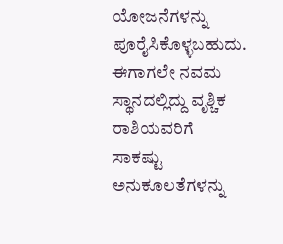ಯೋಜನೆಗಳನ್ನು ಪೂರೈಸಿಕೊಳ್ಳಬಹುದು.
ಈಗಾಗಲೇ ನವಮ ಸ್ಥಾನದಲ್ಲಿದ್ದು ವೃಶ್ಚಿಕ ರಾಶಿಯವರಿಗೆ ಸಾಕಷ್ಟು ಅನುಕೂಲತೆಗಳನ್ನು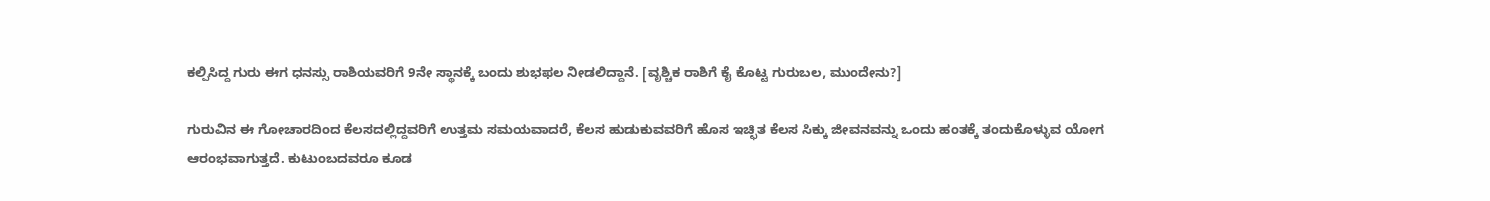ಕಲ್ಪಿಸಿದ್ದ ಗುರು ಈಗ ಧನಸ್ಸು ರಾಶಿಯವರಿಗೆ 9ನೇ ಸ್ಥಾನಕ್ಕೆ ಬಂದು ಶುಭಫಲ ನೀಡಲಿದ್ದಾನೆ. [ವೃಶ್ಚಿಕ ರಾಶಿಗೆ ಕೈ ಕೊಟ್ಟ ಗುರುಬಲ, ಮುಂದೇನು?]

ಗುರುವಿನ ಈ ಗೋಚಾರದಿಂದ ಕೆಲಸದಲ್ಲಿದ್ದವರಿಗೆ ಉತ್ತಮ ಸಮಯವಾದರೆ, ಕೆಲಸ ಹುಡುಕುವವರಿಗೆ ಹೊಸ ಇಚ್ಛಿತ ಕೆಲಸ ಸಿಕ್ಕು ಜೀವನವನ್ನು ಒಂದು ಹಂತಕ್ಕೆ ತಂದುಕೊಳ್ಳುವ ಯೋಗ ಆರಂಭವಾಗುತ್ತದೆ. ಕುಟುಂಬದವರೂ ಕೂಡ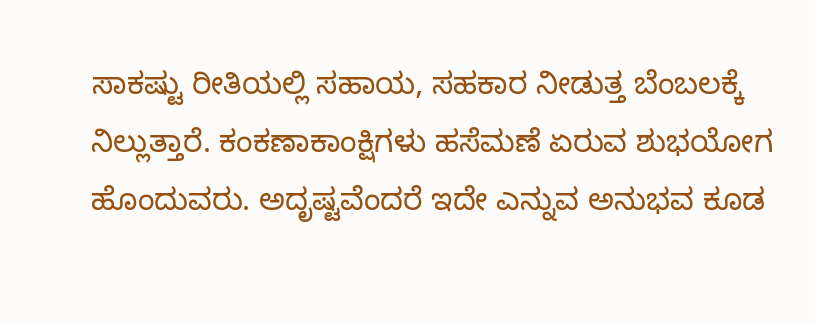ಸಾಕಷ್ಟು ರೀತಿಯಲ್ಲಿ ಸಹಾಯ, ಸಹಕಾರ ನೀಡುತ್ತ ಬೆಂಬಲಕ್ಕೆ ನಿಲ್ಲುತ್ತಾರೆ. ಕಂಕಣಾಕಾಂಕ್ಷಿಗಳು ಹಸೆಮಣೆ ಏರುವ ಶುಭಯೋಗ ಹೊಂದುವರು. ಅದೃಷ್ಟವೆಂದರೆ ಇದೇ ಎನ್ನುವ ಅನುಭವ ಕೂಡ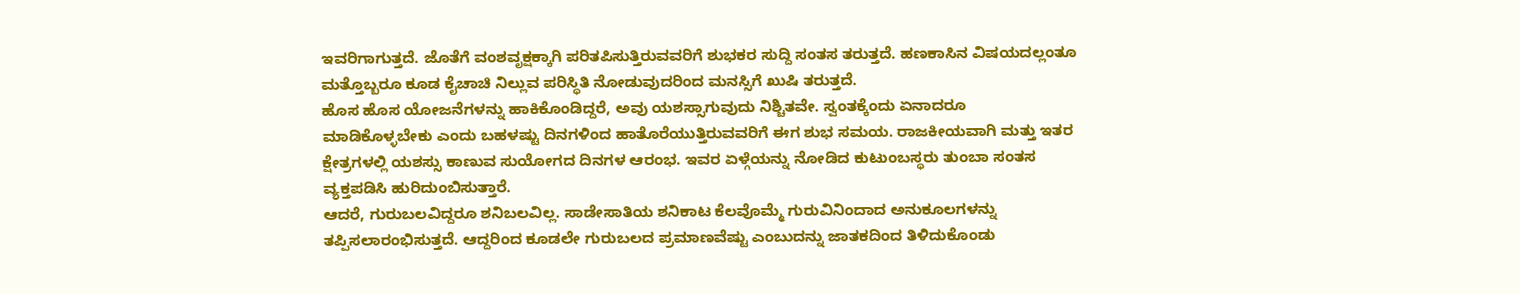ಇವರಿಗಾಗುತ್ತದೆ. ಜೊತೆಗೆ ವಂಶವೃಕ್ಷಕ್ಕಾಗಿ ಪರಿತಪಿಸುತ್ತಿರುವವರಿಗೆ ಶುಭಕರ ಸುದ್ದಿ ಸಂತಸ ತರುತ್ತದೆ. ಹಣಕಾಸಿನ ವಿಷಯದಲ್ಲಂತೂ ಮತ್ತೊಬ್ಬರೂ ಕೂಡ ಕೈಚಾಚಿ ನಿಲ್ಲುವ ಪರಿಸ್ಥಿತಿ ನೋಡುವುದರಿಂದ ಮನಸ್ಸಿಗೆ ಖುಷಿ ತರುತ್ತದೆ.
ಹೊಸ ಹೊಸ ಯೋಜನೆಗಳನ್ನು ಹಾಕಿಕೊಂಡಿದ್ದರೆ, ಅವು ಯಶಸ್ಸಾಗುವುದು ನಿಶ್ಚಿತವೇ. ಸ್ವಂತಕ್ಕೆಂದು ಏನಾದರೂ ಮಾಡಿಕೊಳ್ಳಬೇಕು ಎಂದು ಬಹಳಷ್ಟು ದಿನಗಳಿಂದ ಹಾತೊರೆಯುತ್ತಿರುವವರಿಗೆ ಈಗ ಶುಭ ಸಮಯ. ರಾಜಕೀಯವಾಗಿ ಮತ್ತು ಇತರ ಕ್ಷೇತ್ರಗಳಲ್ಲಿ ಯಶಸ್ಸು ಕಾಣುವ ಸುಯೋಗದ ದಿನಗಳ ಆರಂಭ. ಇವರ ಏಳ್ಗೆಯನ್ನು ನೋಡಿದ ಕುಟುಂಬಸ್ಥರು ತುಂಬಾ ಸಂತಸ ವ್ಯಕ್ತಪಡಿಸಿ ಹುರಿದುಂಬಿಸುತ್ತಾರೆ.
ಆದರೆ, ಗುರುಬಲವಿದ್ದರೂ ಶನಿಬಲವಿಲ್ಲ. ಸಾಡೇಸಾತಿಯ ಶನಿಕಾಟ ಕೆಲವೊಮ್ಮೆ ಗುರುವಿನಿಂದಾದ ಅನುಕೂಲಗಳನ್ನು ತಪ್ಪಿಸಲಾರಂಭಿಸುತ್ತದೆ. ಆದ್ದರಿಂದ ಕೂಡಲೇ ಗುರುಬಲದ ಪ್ರಮಾಣವೆಷ್ಟು ಎಂಬುದನ್ನು ಜಾತಕದಿಂದ ತಿಳಿದುಕೊಂಡು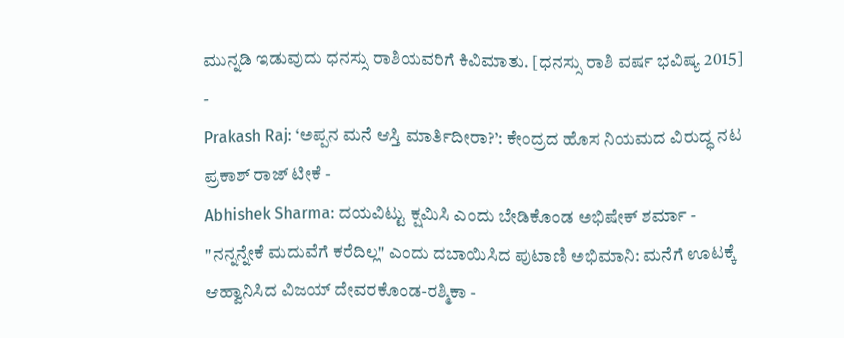ಮುನ್ನಡಿ ಇಡುವುದು ಧನಸ್ಸು ರಾಶಿಯವರಿಗೆ ಕಿವಿಮಾತು. [ಧನಸ್ಸು ರಾಶಿ ವರ್ಷ ಭವಿಷ್ಯ 2015]
-
Prakash Raj: ‘ಅಪ್ಪನ ಮನೆ ಆಸ್ತಿ ಮಾರ್ತಿದೀರಾ?’: ಕೇಂದ್ರದ ಹೊಸ ನಿಯಮದ ವಿರುದ್ಧ ನಟ ಪ್ರಕಾಶ್ ರಾಜ್ ಟೀಕೆ -
Abhishek Sharma: ದಯವಿಟ್ಟು ಕ್ಷಮಿಸಿ ಎಂದು ಬೇಡಿಕೊಂಡ ಅಭಿಷೇಕ್ ಶರ್ಮಾ -
"ನನ್ನನ್ನೇಕೆ ಮದುವೆಗೆ ಕರೆದಿಲ್ಲ" ಎಂದು ದಬಾಯಿಸಿದ ಪುಟಾಣಿ ಅಭಿಮಾನಿ: ಮನೆಗೆ ಊಟಕ್ಕೆ ಆಹ್ವಾನಿಸಿದ ವಿಜಯ್ ದೇವರಕೊಂಡ-ರಶ್ಮಿಕಾ -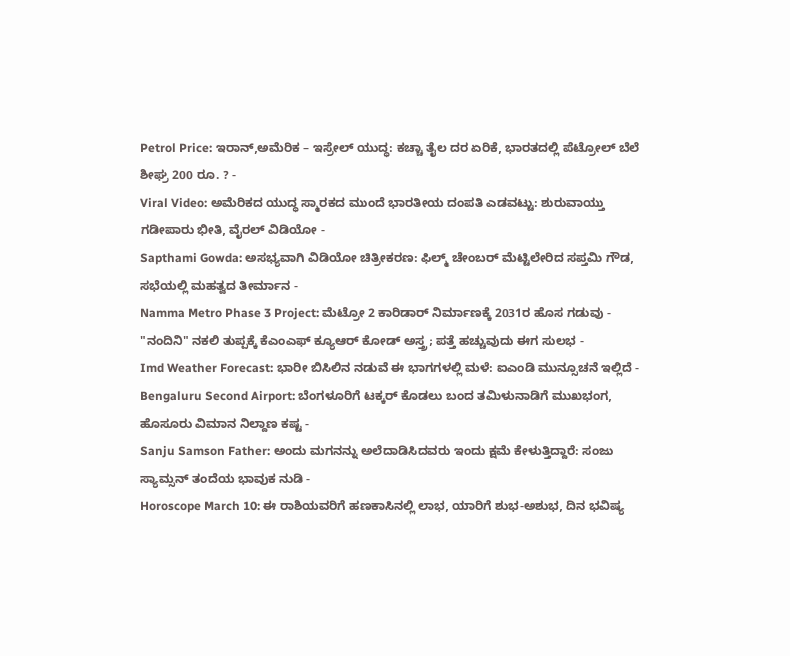Petrol Price: ಇರಾನ್,ಅಮೆರಿಕ – ಇಸ್ರೇಲ್ ಯುದ್ಧ: ಕಚ್ಚಾ ತೈಲ ದರ ಏರಿಕೆ, ಭಾರತದಲ್ಲಿ ಪೆಟ್ರೋಲ್ ಬೆಲೆ ಶೀಘ್ರ 200 ರೂ. ? -
Viral Video: ಅಮೆರಿಕದ ಯುದ್ಧ ಸ್ಮಾರಕದ ಮುಂದೆ ಭಾರತೀಯ ದಂಪತಿ ಎಡವಟ್ಟು: ಶುರುವಾಯ್ತು ಗಡೀಪಾರು ಭೀತಿ, ವೈರಲ್ ವಿಡಿಯೋ -
Sapthami Gowda: ಅಸಭ್ಯವಾಗಿ ವಿಡಿಯೋ ಚಿತ್ರೀಕರಣ: ಫಿಲ್ಮ್ ಚೇಂಬರ್ ಮೆಟ್ಟಿಲೇರಿದ ಸಪ್ತಮಿ ಗೌಡ, ಸಭೆಯಲ್ಲಿ ಮಹತ್ವದ ತೀರ್ಮಾನ -
Namma Metro Phase 3 Project: ಮೆಟ್ರೋ 2 ಕಾರಿಡಾರ್ ನಿರ್ಮಾಣಕ್ಕೆ 2031ರ ಹೊಸ ಗಡುವು -
"ನಂದಿನಿ" ನಕಲಿ ತುಪ್ಪಕ್ಕೆ ಕೆಎಂಎಫ್ ಕ್ಯೂಆರ್ ಕೋಡ್ ಅಸ್ತ್ರ; ಪತ್ತೆ ಹಚ್ಚುವುದು ಈಗ ಸುಲಭ -
Imd Weather Forecast: ಭಾರೀ ಬಿಸಿಲಿನ ನಡುವೆ ಈ ಭಾಗಗಳಲ್ಲಿ ಮಳೆ: ಐಎಂಡಿ ಮುನ್ಸೂಚನೆ ಇಲ್ಲಿದೆ -
Bengaluru Second Airport: ಬೆಂಗಳೂರಿಗೆ ಟಕ್ಕರ್ ಕೊಡಲು ಬಂದ ತಮಿಳುನಾಡಿಗೆ ಮುಖಭಂಗ, ಹೊಸೂರು ವಿಮಾನ ನಿಲ್ದಾಣ ಕಷ್ಟ -
Sanju Samson Father: ಅಂದು ಮಗನನ್ನು ಅಲೆದಾಡಿಸಿದವರು ಇಂದು ಕ್ಷಮೆ ಕೇಳುತ್ತಿದ್ದಾರೆ: ಸಂಜು ಸ್ಯಾಮ್ಸನ್ ತಂದೆಯ ಭಾವುಕ ನುಡಿ -
Horoscope March 10: ಈ ರಾಶಿಯವರಿಗೆ ಹಣಕಾಸಿನಲ್ಲಿ ಲಾಭ, ಯಾರಿಗೆ ಶುಭ-ಅಶುಭ, ದಿನ ಭವಿಷ್ಯ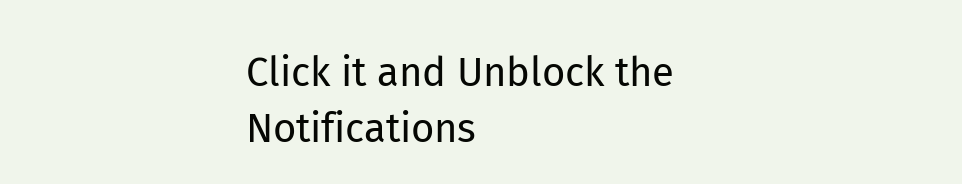Click it and Unblock the Notifications